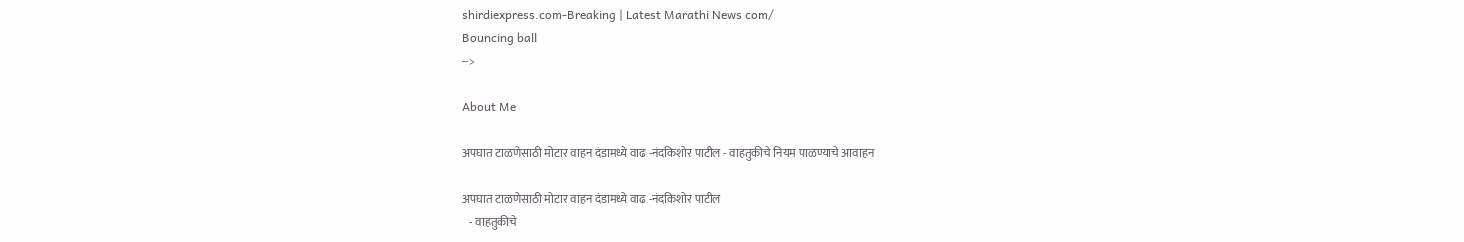shirdiexpress.com-Breaking | Latest Marathi News com/
Bouncing ball
-->

About Me

अपघात टाळणेसाठी मोटार वाहन दंडामध्ये वाढ -नंदकिशोर पाटील - वाहतुकीचे नियम पाळण्याचे आवाहन

अपघात टाळणेसाठी मोटार वाहन दंडामध्ये वाढ -नंदकिशोर पाटील
   - वाहतुकीचे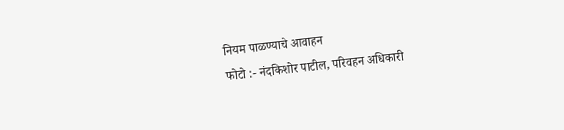नियम पाळण्याचे आवाहन
फोटो :- नंदकिशोर पाटील, परिवहन अधिकारी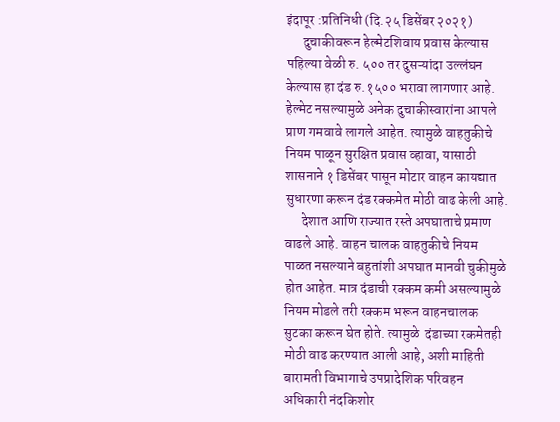इंदापूर :प्रतिनिधी (दि.२५ डिसेंबर २०२१)
      दुचाकीवरून हेल्मेटशिवाय प्रवास केल्यास पहिल्या वेळी रु. ५०० तर दुसऱ्यांदा उल्लंघन केल्यास हा दंड रु.१५०० भरावा लागणार आहे. हेल्मेट नसल्यामुळे अनेक दुचाकीस्वारांना आपले प्राण गमवावे लागले आहेत. त्यामुळे वाहतुकीचे नियम पाळून सुरक्षित प्रवास व्हावा, यासाठी शासनाने १ डिसेंबर पासून मोटार वाहन कायद्यात सुधारणा करून दंड रक्कमेत मोठी वाढ केली आहे.
      देशात आणि राज्यात रस्ते अपघाताचे प्रमाण वाढले आहे. वाहन चालक वाहतुकीचे नियम पाळत नसल्याने बहुतांशी अपघात मानवी चुकीमुळे होत आहेत. मात्र दंडाची रक्कम कमी असल्यामुळे नियम मोडले तरी रक्कम भरून वाहनचालक सुटका करून घेत होते. त्यामुळे  दंडाच्या रकमेतही मोठी वाढ करण्यात आली आहे, अशी माहिती बारामती विभागाचे उपप्रादेशिक परिवहन अधिकारी नंदकिशोर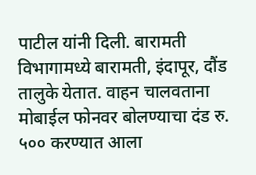पाटील यांनी दिली. बारामती विभागामध्ये बारामती, इंदापूर, दौंड तालुके येतात. वाहन चालवताना मोबाईल फोनवर बोलण्याचा दंड रु. ५०० करण्यात आला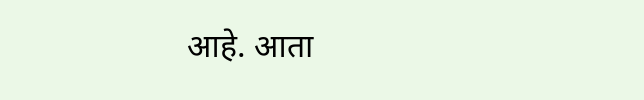आहे. आता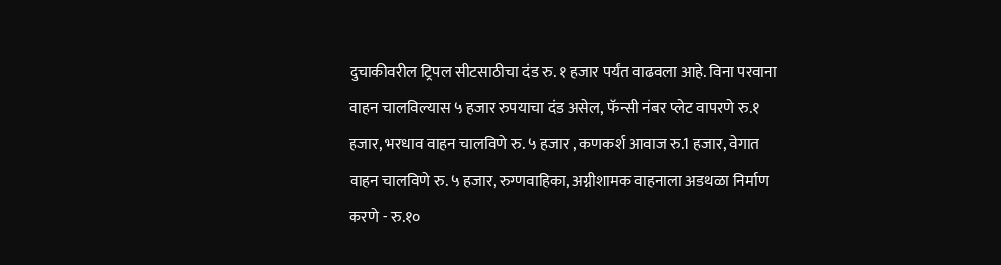दुचाकीवरील ट्रिपल सीटसाठीचा दंड रु. १ हजार पर्यंत वाढवला आहे. विना परवाना वाहन चालविल्यास ५ हजार रुपयाचा दंड असेल, फॅन्सी नंबर प्लेट वापरणे रु.१ हजार, भरधाव वाहन चालविणे रु. ५ हजार , कणकर्श आवाज रु.1 हजार, वेगात वाहन चालविणे रु. ५ हजार, रुग्णवाहिका, अग्नीशामक वाहनाला अडथळा निर्माण करणे - रु.१०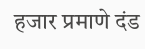हजार प्रमाणे दंड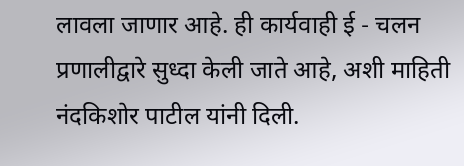लावला जाणार आहे. ही कार्यवाही ई - चलन प्रणालीद्वारे सुध्दा केली जाते आहे, अशी माहिती नंदकिशोर पाटील यांनी दिली.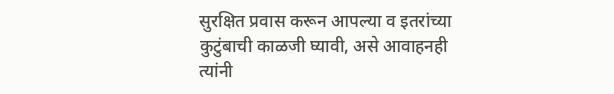सुरक्षित प्रवास करून आपल्या व इतरांच्या कुटुंबाची काळजी घ्यावी, असे आवाहनही त्यांनी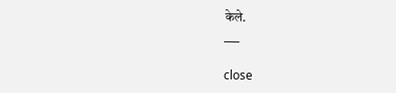केले.
___

close